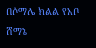በሶማሌ ክልል የአቦ ሸማኔ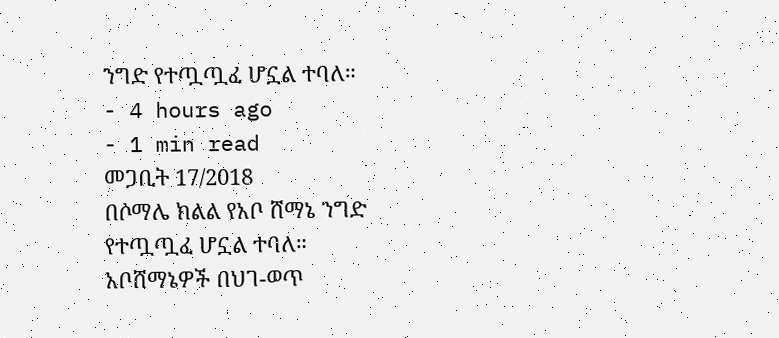ንግድ የተጧጧፈ ሆኗል ተባለ።
- 4 hours ago
- 1 min read
መጋቢት 17/2018
በሶማሌ ክልል የአቦ ሸማኔ ንግድ የተጧጧፈ ሆኗል ተባለ።
አቦሸማኔዎች በህገ-ወጥ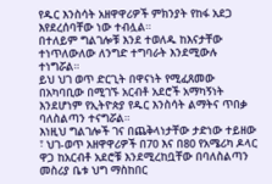የዱር እንስሳት አዘዋዋሪዎች ምክንያት የከፋ አደጋ እየደረሰባቸው ነው ተብሏል።
በተለይም ግልገሎቹ እንደ ተወለዱ ከእናታቸው ተነጥለውለው ለንግድ ተግባራት እንደሚውሉ ተነግሯል።
ይህ ህገ ወጥ ድርጊት በዋናነት የሚፈጸመው በአካባቢው በሚገኙ አርብቶ አደሮች አማካኝነት እንደሆነም የኢትዮጵያ የዱር እንስሳት ልማትና ጥበቃ ባለስልጣን ተናግሯል።
እነዚህ ግልገሎች ገና በጨቅላነታቸው ታድነው ተይዘው ፣ ህገ-ወጥ አዘዋዋሪዎች በ70 እና በ80 የአሜሪካ ዶላር ዋጋ ከአርብቶ አደሮቹ እንደሚረከቧቸው በባለስልጣን መስሪያ ቤቱ ህግ ማስከበር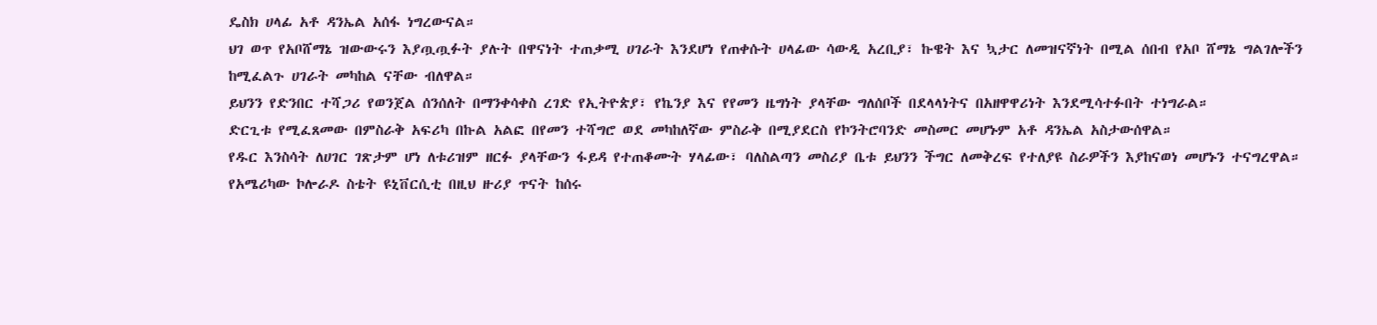ዴስክ ሀላፊ አቶ ዳንኤል አሰፋ ነግረውናል።
ህገ ወጥ የአቦሸማኔ ዝውውሩን እያጧጧፉት ያሉት በዋናነት ተጠቃሚ ሀገራት እንደሆነ የጠቀሱት ሀላፊው ሳውዲ አረቢያ፣ ኩዌት እና ኳታር ለመዝናኛነት በሚል ሰበብ የአቦ ሸማኔ ግልገሎችን ከሚፈልጉ ሀገራት መካከል ናቸው ብለዋል።
ይህንን የድንበር ተሻጋሪ የወንጀል ሰንሰለት በማንቀሳቀስ ረገድ የኢትዮጵያ፣ የኬንያ እና የየመን ዜግነት ያላቸው ግለሰቦች በደላላነትና በአዘዋዋሪነት እንደሚሳተፉበት ተነግራል።
ድርጊቱ የሚፈጸመው በምስራቅ አፍሪካ በኩል አልፎ በየመን ተሻግሮ ወደ መካከለኛው ምስራቅ በሚያደርስ የኮንትሮባንድ መስመር መሆኑም አቶ ዳንኤል አስታውሰዋል።
የዱር እንስሳት ለሀገር ገጽታም ሆነ ለቱሪዝም ዘርፉ ያላቸውን ፋይዳ የተጠቆሙት ሃላፊው፣ ባለስልጣን መስሪያ ቤቱ ይህንን ችግር ለመቅረፍ የተለያዩ ስራዎችን እያከናወነ መሆኑን ተናግረዋል።
የአሜሪካው ኮሎራዶ ስቴት ዩኒቨርሲቲ በዚህ ዙሪያ ጥናት ከሰሩ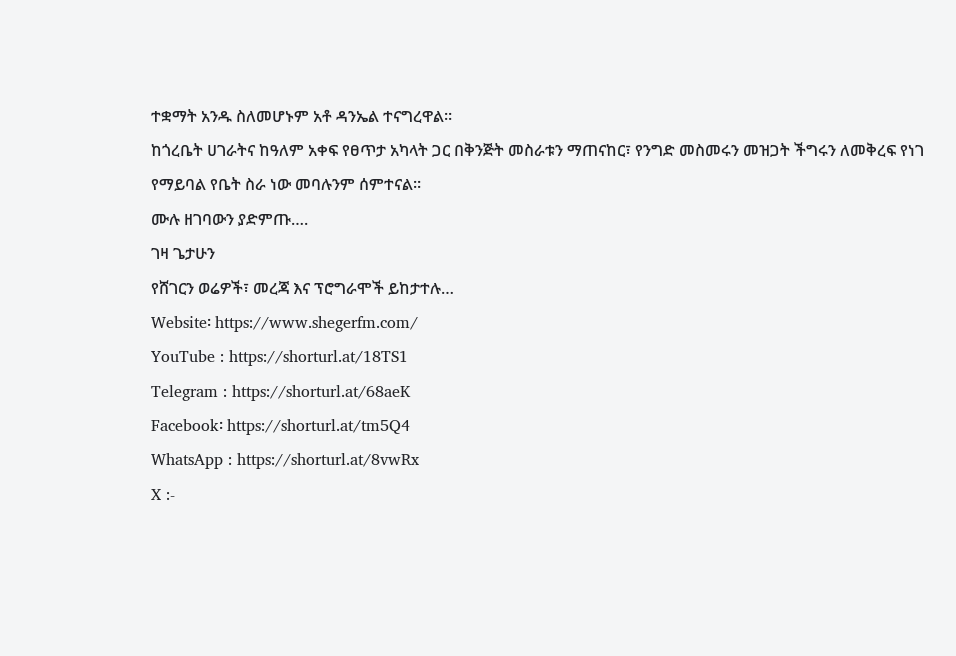ተቋማት አንዱ ስለመሆኑም አቶ ዳንኤል ተናግረዋል።
ከጎረቤት ሀገራትና ከዓለም አቀፍ የፀጥታ አካላት ጋር በቅንጅት መስራቱን ማጠናከር፣ የንግድ መስመሩን መዝጋት ችግሩን ለመቅረፍ የነገ የማይባል የቤት ስራ ነው መባሉንም ሰምተናል።
ሙሉ ዘገባውን ያድምጡ….
ገዛ ጌታሁን
የሸገርን ወሬዎች፣ መረጃ እና ፕሮግራሞች ይከታተሉ…
Website፡ https://www.shegerfm.com/
YouTube : https://shorturl.at/18TS1
Telegram : https://shorturl.at/68aeK
Facebook፡ https://shorturl.at/tm5Q4
WhatsApp : https://shorturl.at/8vwRx
X :-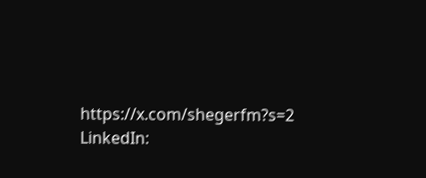https://x.com/shegerfm?s=2
LinkedIn: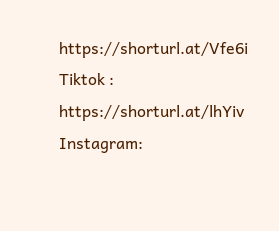https://shorturl.at/Vfe6i
Tiktok : https://shorturl.at/lhYiv
Instagram: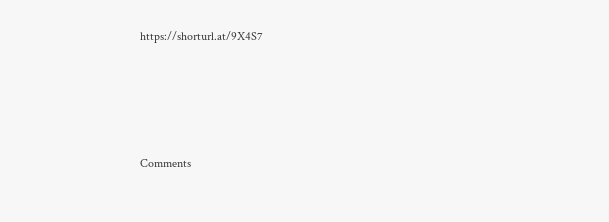https://shorturl.at/9X4S7





Comments